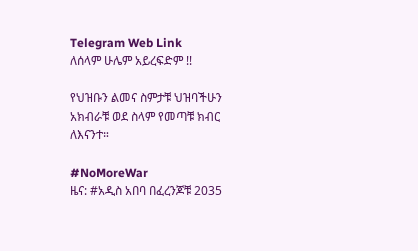Telegram Web Link
ለሰላም ሁሌም አይረፍድም !!

የህዝቡን ልመና ስምታቹ ህዝባችሁን አክብራቹ ወደ ስላም የመጣቹ ክብር ለእናንተ።

#NoMoreWar
ዜና: #አዲስ አበባ በፈረንጆቹ 2035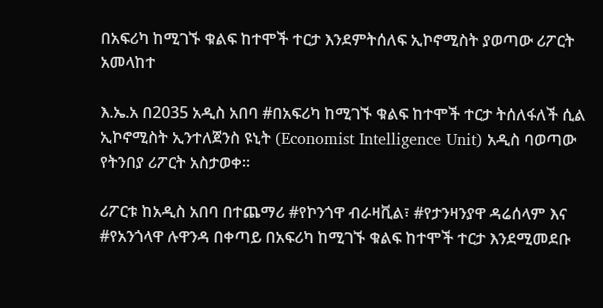በአፍሪካ ከሚገኙ ቁልፍ ከተሞች ተርታ እንደምትሰለፍ ኢኮኖሚስት ያወጣው ሪፖርት አመላከተ

እ.ኤ.አ በ2035 አዲስ አበባ #በአፍሪካ ከሚገኙ ቁልፍ ከተሞች ተርታ ትሰለፋለች ሲል ኢኮኖሚስት ኢንተለጀንስ ዩኒት (Economist Intelligence Unit) አዲስ ባወጣው የትንበያ ሪፖርት አስታወቀ።

ሪፖርቱ ከአዲስ አበባ በተጨማሪ #የኮንጎዋ ብራዛቪል፣ #የታንዛንያዋ ዳሬሰላም እና #የአንጎላዋ ሉዋንዳ በቀጣይ በአፍሪካ ከሚገኙ ቁልፍ ከተሞች ተርታ እንደሚመደቡ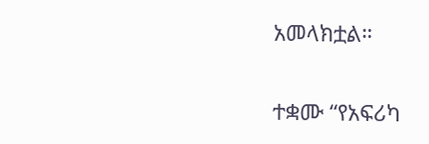አመላክቷል።

ተቋሙ “የአፍሪካ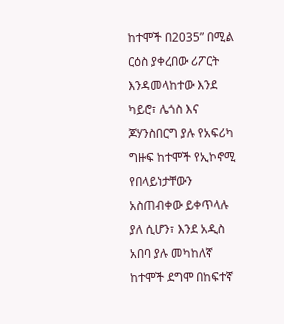ከተሞች በ2035” በሚል ርዕስ ያቀረበው ሪፖርት እንዳመላከተው እንደ ካይሮ፣ ሌጎስ እና ጆሃንስበርግ ያሉ የአፍሪካ ግዙፍ ከተሞች የኢኮኖሚ የበላይነታቸውን አስጠብቀው ይቀጥላሉ ያለ ሲሆን፣ እንደ አዲስ አበባ ያሉ መካከለኛ ከተሞች ደግሞ በከፍተኛ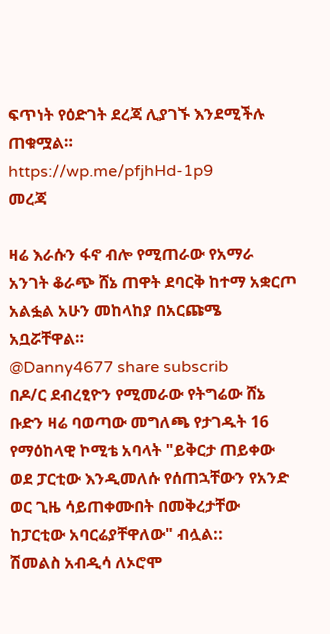ፍጥነት የዕድገት ደረጃ ሊያገኙ እንደሚችሉ ጠቁሟል።
https://wp.me/pfjhHd-1p9
መረጃ

ዛሬ እራሱን ፋኖ ብሎ የሚጠራው የአማራ አንገት ቆራጭ ሸኔ ጠዋት ደባርቅ ከተማ አቋርጦ አልፏል አሁን መከላከያ በአርጩሜ አቧሯቸዋል።
@Danny4677 share subscrib
በዶ/ር ደብረፂዮን የሚመራው የትግሬው ሸኔ ቡድን ዛሬ ባወጣው መግለጫ የታገዱት 16 የማዕከላዊ ኮሚቴ አባላት "ይቅርታ ጠይቀው ወደ ፓርቲው እንዲመለሱ የሰጠኋቸውን የአንድ ወር ጊዜ ሳይጠቀሙበት በመቅረታቸው ከፓርቲው አባርሬያቸዋለው" ብሏል::
ሽመልስ አብዲሳ ለኦሮሞ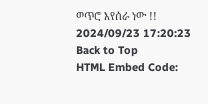ወጥሮ እየሰራ ነው !!
2024/09/23 17:20:23
Back to Top
HTML Embed Code: